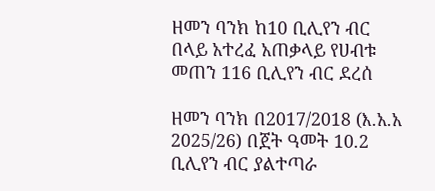ዘመን ባንክ ከ10 ቢሊየን ብር በላይ አተረፈ አጠቃላይ የሀብቱ መጠን 116 ቢሊየን ብር ደረሰ

ዘመን ባንክ በ2017/2018 (እ.አ.አ 2025/26) በጀት ዓመት 10.2 ቢሊየን ብር ያልተጣራ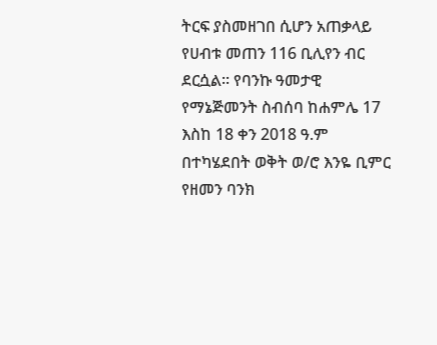ትርፍ ያስመዘገበ ሲሆን አጠቃላይ የሀብቱ መጠን 116 ቢሊየን ብር ደርሷል፡፡ የባንኩ ዓመታዊ የማኔጅመንት ስብሰባ ከሐምሌ 17 እስከ 18 ቀን 2018 ዓ.ም በተካሄደበት ወቅት ወ/ሮ እንዬ ቢምር የዘመን ባንክ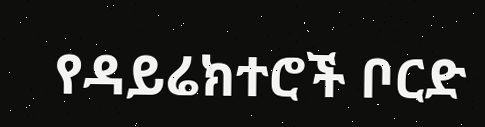የዳይሬክተሮች ቦርድ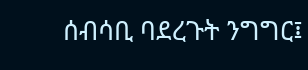ሰብሳቢ ባደረጉት ንግግር፤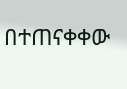በተጠናቀቀው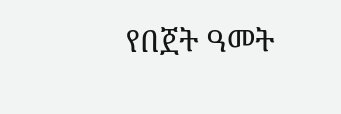የበጀት ዓመት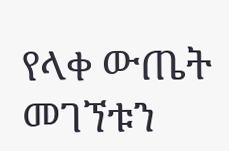የላቀ ውጤት መገኘቱን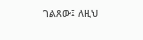ገልጸው፤ ለዚህ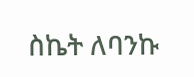ስኬት ለባንኩ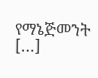የማኔጅመንት […]